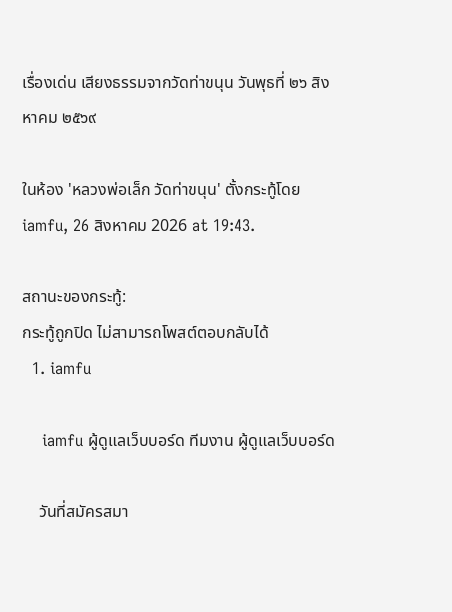เรื่องเด่น เสียงธรรมจากวัดท่าขนุน วันพุธที่ ๒๖ สิงหาคม ๒๕๖๙

ในห้อง 'หลวงพ่อเล็ก วัดท่าขนุน' ตั้งกระทู้โดย iamfu, 26 สิงหาคม 2026 at 19:43.

สถานะของกระทู้:
กระทู้ถูกปิด ไม่สามารถโพสต์ตอบกลับได้
  1. iamfu

    iamfu ผู้ดูแลเว็บบอร์ด ทีมงาน ผู้ดูแลเว็บบอร์ด

    วันที่สมัครสมา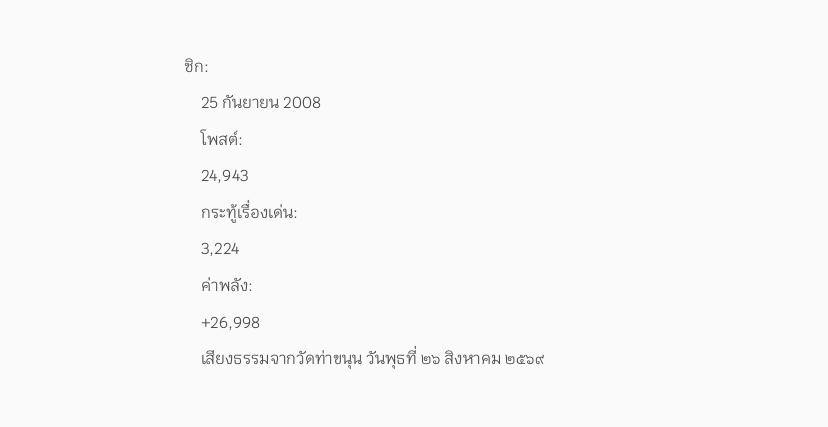ชิก:
    25 กันยายน 2008
    โพสต์:
    24,943
    กระทู้เรื่องเด่น:
    3,224
    ค่าพลัง:
    +26,998
    เสียงธรรมจากวัดท่าขนุน วันพุธที่ ๒๖ สิงหาคม ๒๕๖๙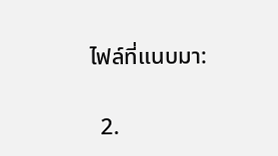ไฟล์ที่แนบมา:

  2.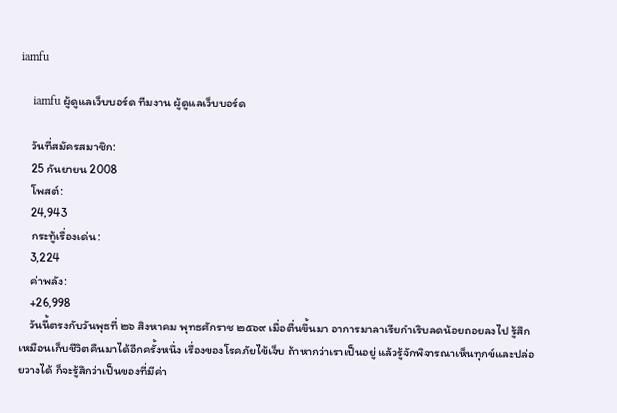iamfu

    iamfu ผู้ดูแลเว็บบอร์ด ทีมงาน ผู้ดูแลเว็บบอร์ด

    วันที่สมัครสมาชิก:
    25 กันยายน 2008
    โพสต์:
    24,943
    กระทู้เรื่องเด่น:
    3,224
    ค่าพลัง:
    +26,998
    วันนี้ตรงกับวันพุธที่ ๒๖ สิงหาคม พุทธศักราช ๒๕๖๙ เมื่อตื่นขึ้นมา อาการมาลาเรียกำเริบลดน้อยถอยลงไป รู้สึกเหมือนเก็บชีวิตคืนมาได้อีกครั้งหนึ่ง เรื่องของโรคภัยไข้เจ็บ ถ้าหากว่าเราเป็นอยู่ แล้วรู้จักพิจารณาเห็นทุกข์และปล่อยวางได้ ก็จะรู้สึกว่าเป็นของที่มีค่า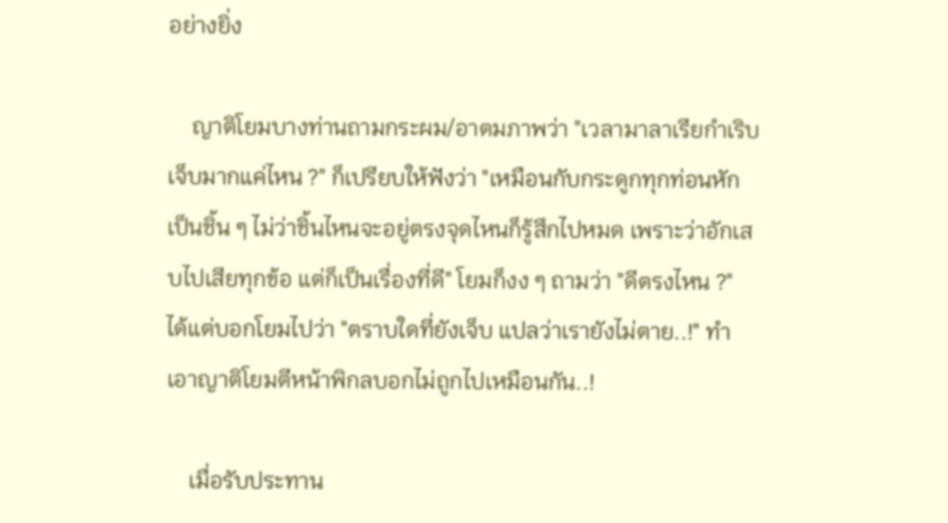อย่างยิ่ง

    ญาติโยมบางท่านถามกระผม/อาตมภาพว่า "เวลามาลาเรียกำเริบ เจ็บมากแค่ไหน ?" ก็เปรียบให้ฟังว่า "เหมือนกับกระดูกทุกท่อนหักเป็นชิ้น ๆ ไม่ว่าชิ้นไหนจะอยู่ตรงจุดไหนก็รู้สึกไปหมด เพราะว่าอักเสบไปเสียทุกข้อ แต่ก็เป็นเรื่องที่ดี" โยมก็งง ๆ ถามว่า "ดีตรงไหน ?" ได้แต่บอกโยมไปว่า "ตราบใดที่ยังเจ็บ แปลว่าเรายังไม่ตาย..!" ทำเอาญาติโยมตีหน้าพิกลบอกไม่ถูกไปเหมือนกัน..!

    เมื่อรับประทาน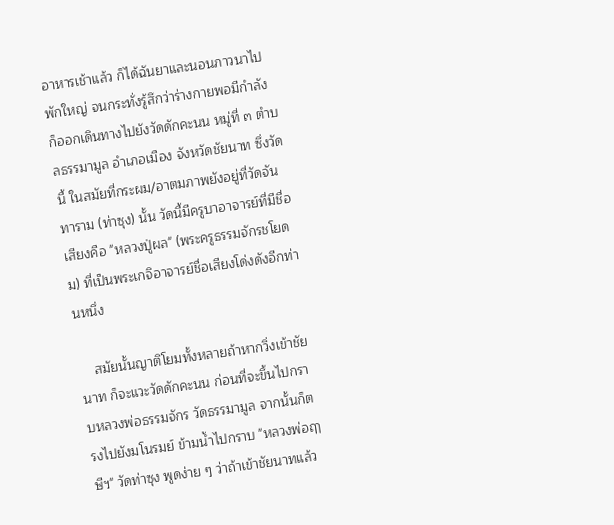อาหารเช้าแล้ว ก็ได้ฉันยาและนอนภาวนาไปพักใหญ่ จนกระทั่งรู้สึกว่าร่างกายพอมีกำลัง ก็ออกเดินทางไปยังวัดดักคะนน หมู่ที่ ๓ ตำบลธรรมามูล อำเภอเมือง จังหวัดชัยนาท ซึ่งวัดนี้ ในสมัยที่กระผม/อาตมภาพยังอยู่ที่วัดจันทาราม (ท่าซุง) นั้น วัดนี้มีครูบาอาจารย์ที่มีชื่อเสียงคือ "หลวงปู่ผล" (พระครูธรรมจักรชโยดม) ที่เป็นพระเกจิอาจารย์ชื่อเสียงโด่งดังอีกท่านหนึ่ง

    สมัยนั้นญาติโยมทั้งหลายถ้าหากวิ่งเข้าชัยนาท ก็จะแวะวัดดักคะนน ก่อนที่จะขึ้นไปกราบหลวงพ่อธรรมจักร วัดธรรมามูล จากนั้นก็ตรงไปยังมโนรมย์ ข้ามน้ำไปกราบ "หลวงพ่อฤๅษีฯ" วัดท่าซุง พูดง่าย ๆ ว่าถ้าเข้าชัยนาทแล้ว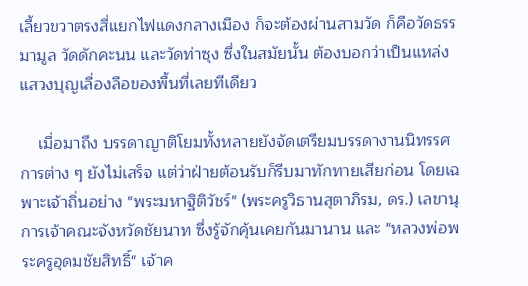เลี้ยวขวาตรงสี่แยกไฟแดงกลางเมือง ก็จะต้องผ่านสามวัด ก็คือวัดธรรมามูล วัดดักคะนน และวัดท่าซุง ซึ่งในสมัยนั้น ต้องบอกว่าเป็นแหล่งแสวงบุญเลื่องลือของพื้นที่เลยทีเดียว

    เมื่อมาถึง บรรดาญาติโยมทั้งหลายยังจัดเตรียมบรรดางานนิทรรศการต่าง ๆ ยังไม่เสร็จ แต่ว่าฝ่ายต้อนรับก็รีบมาทักทายเสียก่อน โดยเฉพาะเจ้าถิ่นอย่าง "พระมหาฐิติวัชร์" (พระครูวิธานสุตาภิรม, ดร.) เลขานุการเจ้าคณะจังหวัดชัยนาท ซึ่งรู้จักคุ้นเคยกันมานาน และ "หลวงพ่อพระครูอุดมชัยสิทธิ์" เจ้าค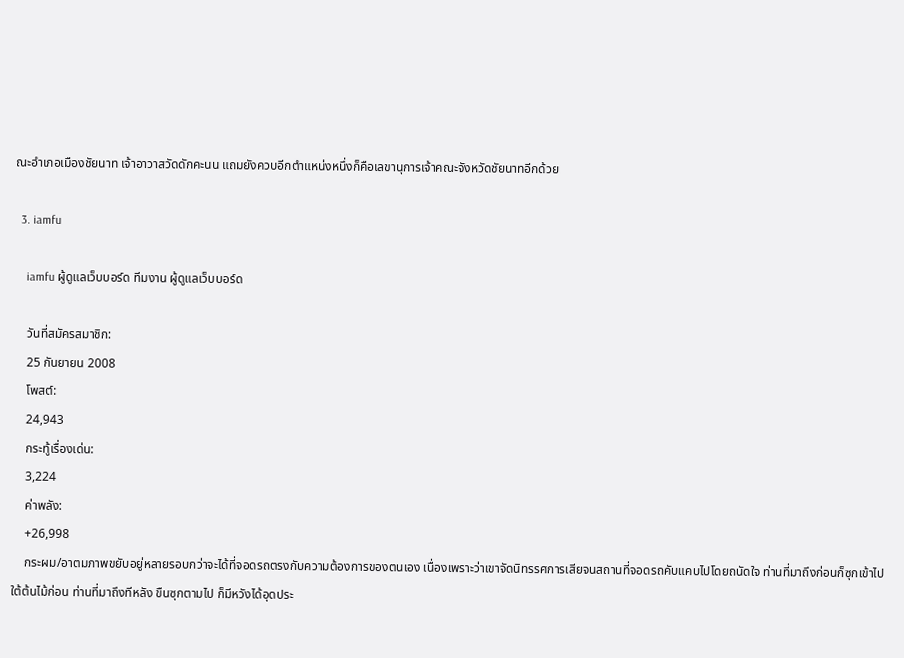ณะอำเภอเมืองชัยนาท เจ้าอาวาสวัดดักคะนน แถมยังควบอีกตำแหน่งหนึ่งก็คือเลขานุการเจ้าคณะจังหวัดชัยนาทอีกด้วย

  3. iamfu

    iamfu ผู้ดูแลเว็บบอร์ด ทีมงาน ผู้ดูแลเว็บบอร์ด

    วันที่สมัครสมาชิก:
    25 กันยายน 2008
    โพสต์:
    24,943
    กระทู้เรื่องเด่น:
    3,224
    ค่าพลัง:
    +26,998
    กระผม/อาตมภาพขยับอยู่หลายรอบกว่าจะได้ที่จอดรถตรงกับความต้องการของตนเอง เนื่องเพราะว่าเขาจัดนิทรรศการเสียจนสถานที่จอดรถคับแคบไปโดยถนัดใจ ท่านที่มาถึงก่อนก็ซุกเข้าไปใต้ต้นไม้ก่อน ท่านที่มาถึงทีหลัง ขืนซุกตามไป ก็มีหวังได้อุดประ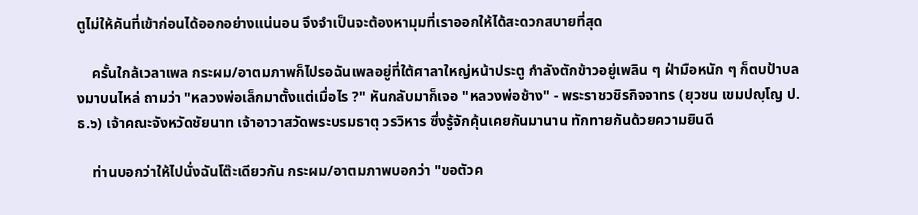ตูไม่ให้คันที่เข้าก่อนได้ออกอย่างแน่นอน จึงจำเป็นจะต้องหามุมที่เราออกให้ได้สะดวกสบายที่สุด

    ครั้นใกล้เวลาเพล กระผม/อาตมภาพก็ไปรอฉันเพลอยู่ที่ใต้ศาลาใหญ่หน้าประตู กำลังตักข้าวอยู่เพลิน ๆ ฝ่ามือหนัก ๆ ก็ตบป้าบลงมาบนไหล่ ถามว่า "หลวงพ่อเล็กมาตั้งแต่เมื่อไร ?" หันกลับมาก็เจอ "หลวงพ่อช้าง" - พระราชวชิรกิจจาทร (ยุวชน เขมปญฺโญ ป.ธ.๖) เจ้าคณะจังหวัดชัยนาท เจ้าอาวาสวัดพระบรมธาตุ วรวิหาร ซึ่งรู้จักคุ้นเคยกันมานาน ทักทายกันด้วยความยินดี

    ท่านบอกว่าให้ไปนั่งฉันโต๊ะเดียวกัน กระผม/อาตมภาพบอกว่า "ขอตัวค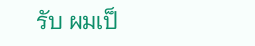รับ ผมเป็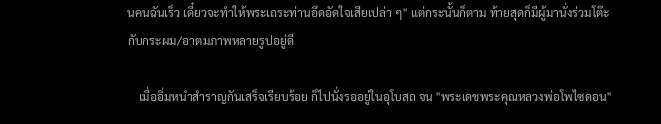นคนฉันเร็ว เดี๋ยวจะทำให้พระเถระท่านอึดอัดใจเสียเปล่า ๆ" แต่กระนั้นก็ตาม ท้ายสุดก็มีผู้มานั่งร่วมโต๊ะกับกระผม/อาตมภาพหลายรูปอยู่ดี

    เมื่ออิ่มหนำสำราญกันเสร็จเรียบร้อย ก็ไปนั่งรออยู่ในอุโบสถ จน "พระเดชพระคุณหลวงพ่อโพไซดอน"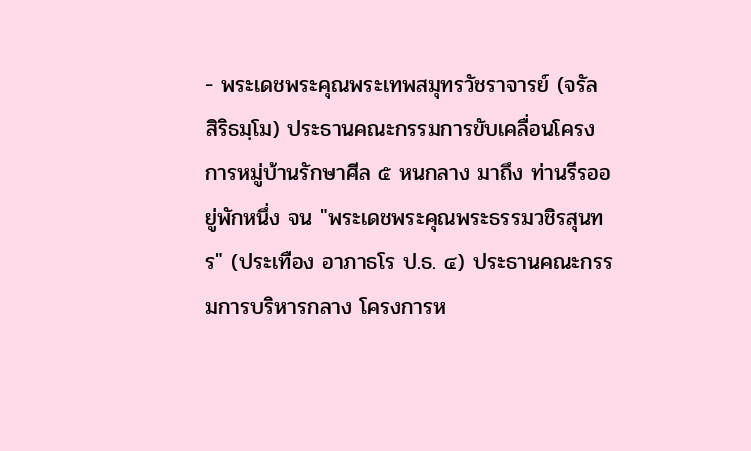- พระเดชพระคุณพระเทพสมุทรวัชราจารย์ (จรัล สิริธมฺโม) ประธานคณะกรรมการขับเคลื่อนโครงการหมู่บ้านรักษาศีล ๕ หนกลาง มาถึง ท่านรีรออยู่พักหนึ่ง จน "พระเดชพระคุณพระธรรมวชิรสุนทร" (ประเทือง อาภาธโร ป.ธ. ๔) ประธานคณะกรรมการบริหารกลาง โครงการห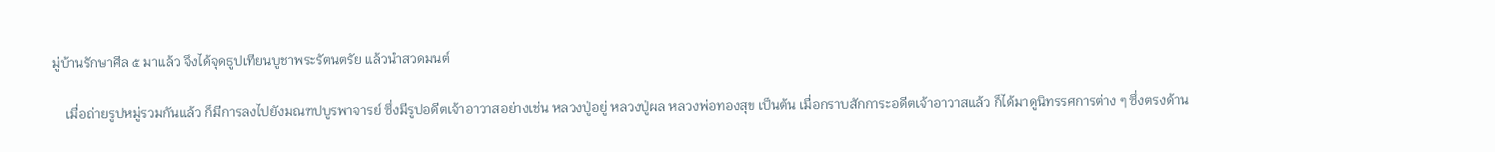มู่บ้านรักษาศีล ๕ มาแล้ว จึงได้จุดธูปเทียนบูชาพระรัตนตรัย แล้วนำสวดมนต์

    เมื่อถ่ายรูปหมู่รวมกันแล้ว ก็มีการลงไปยังมณฑปบูรพาจารย์ ซึ่งมีรูปอดีตเจ้าอาวาสอย่างเช่น หลวงปู่อยู่ หลวงปู่ผล หลวงพ่อทองสุข เป็นต้น เมื่อกราบสักการะอดีตเจ้าอาวาสแล้ว ก็ได้มาดูนิทรรศการต่าง ๆ ซึ่งตรงด้าน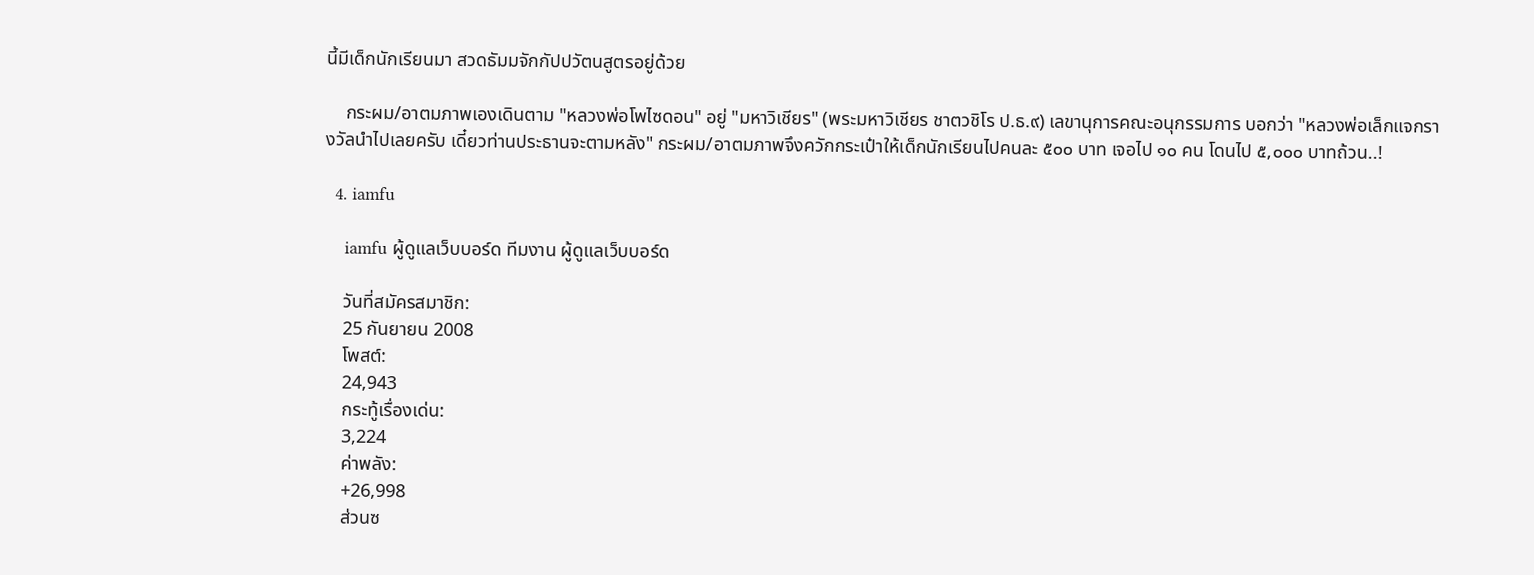นี้มีเด็กนักเรียนมา สวดธัมมจักกัปปวัตนสูตรอยู่ด้วย

    กระผม/อาตมภาพเองเดินตาม "หลวงพ่อโพไซดอน" อยู่ "มหาวิเชียร" (พระมหาวิเชียร ชาตวชิโร ป.ธ.๙) เลขานุการคณะอนุกรรมการ บอกว่า "หลวงพ่อเล็กแจกรางวัลนำไปเลยครับ เดี๋ยวท่านประธานจะตามหลัง" กระผม/อาตมภาพจึงควักกระเป๋าให้เด็กนักเรียนไปคนละ ๕๐๐ บาท เจอไป ๑๐ คน โดนไป ๕,๐๐๐ บาทถ้วน..!

  4. iamfu

    iamfu ผู้ดูแลเว็บบอร์ด ทีมงาน ผู้ดูแลเว็บบอร์ด

    วันที่สมัครสมาชิก:
    25 กันยายน 2008
    โพสต์:
    24,943
    กระทู้เรื่องเด่น:
    3,224
    ค่าพลัง:
    +26,998
    ส่วนซ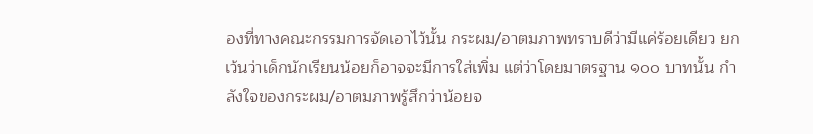องที่ทางคณะกรรมการจัดเอาไว้นั้น กระผม/อาตมภาพทราบดีว่ามีแค่ร้อยเดียว ยกเว้นว่าเด็กนักเรียนน้อยก็อาจจะมีการใส่เพิ่ม แต่ว่าโดยมาตรฐาน ๑๐๐ บาทนั้น กำลังใจของกระผม/อาตมภาพรู้สึกว่าน้อยจ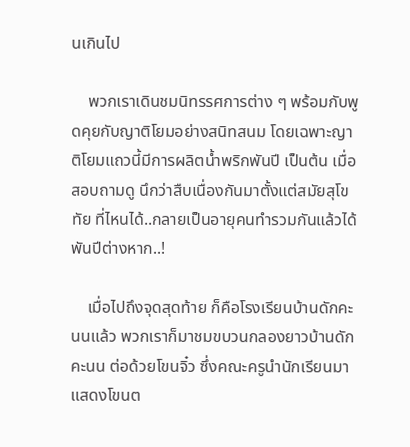นเกินไป

    พวกเราเดินชมนิทรรศการต่าง ๆ พร้อมกับพูดคุยกับญาติโยมอย่างสนิทสนม โดยเฉพาะญาติโยมแถวนี้มีการผลิตน้ำพริกพันปี เป็นต้น เมื่อสอบถามดู นึกว่าสืบเนื่องกันมาตั้งแต่สมัยสุโขทัย ที่ไหนได้..กลายเป็นอายุคนทำรวมกันแล้วได้พันปีต่างหาก..!

    เมื่อไปถึงจุดสุดท้าย ก็คือโรงเรียนบ้านดักคะนนแล้ว พวกเราก็มาชมขบวนกลองยาวบ้านดักคะนน ต่อด้วยโขนจิ๋ว ซึ่งคณะครูนำนักเรียนมาแสดงโขนต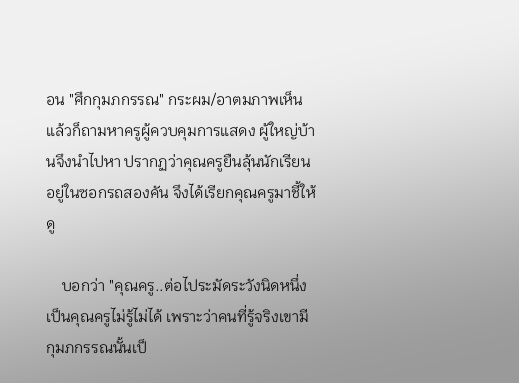อน "ศึกกุมภกรรณ" กระผม/อาตมภาพเห็นแล้วก็ถามหาครูผู้ควบคุมการแสดง ผู้ใหญ่บ้านจึงนำไปหา ปรากฏว่าคุณครูยืนลุ้นนักเรียนอยู่ในซอกรถสองคัน จึงได้เรียกคุณครูมาชี้ให้ดู

    บอกว่า "คุณครู..ต่อไประมัดระวังนิดหนึ่ง เป็นคุณครูไม่รู้ไม่ได้ เพราะว่าคนที่รู้จริงเขามี กุมภกรรณนั้นเป็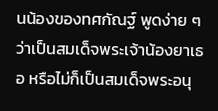นน้องของทศกัณฐ์ พูดง่าย ๆ ว่าเป็นสมเด็จพระเจ้าน้องยาเธอ หรือไม่ก็เป็นสมเด็จพระอนุ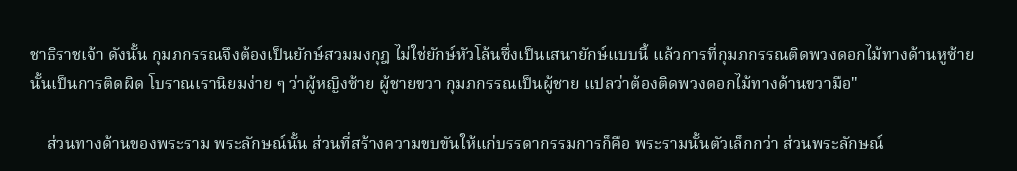ชาธิราชเจ้า ดังนั้น กุมภกรรณจึงต้องเป็นยักษ์สวมมงกุฎ ไม่ใช่ยักษ์หัวโล้นซึ่งเป็นเสนายักษ์แบบนี้ แล้วการที่กุมภกรรณติดพวงดอกไม้ทางด้านหูซ้ายนั้นเป็นการติดผิด โบราณเรานิยมง่าย ๆ ว่าผู้หญิงซ้าย ผู้ชายขวา กุมภกรรณเป็นผู้ชาย แปลว่าต้องติดพวงดอกไม้ทางด้านขวามือ"

    ส่วนทางด้านของพระราม พระลักษณ์นั้น ส่วนที่สร้างความขบขันให้แก่บรรดากรรมการก็คือ พระรามนั้นตัวเล็กกว่า ส่วนพระลักษณ์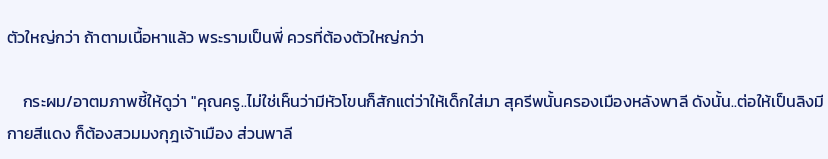ตัวใหญ่กว่า ถ้าตามเนื้อหาแล้ว พระรามเป็นพี่ ควรที่ต้องตัวใหญ่กว่า

    กระผม/อาตมภาพชี้ให้ดูว่า "คุณครู..ไม่ใช่เห็นว่ามีหัวโขนก็สักแต่ว่าให้เด็กใส่มา สุครีพนั้นครองเมืองหลังพาลี ดังนั้น..ต่อให้เป็นลิงมีกายสีแดง ก็ต้องสวมมงกุฎเจ้าเมือง ส่วนพาลี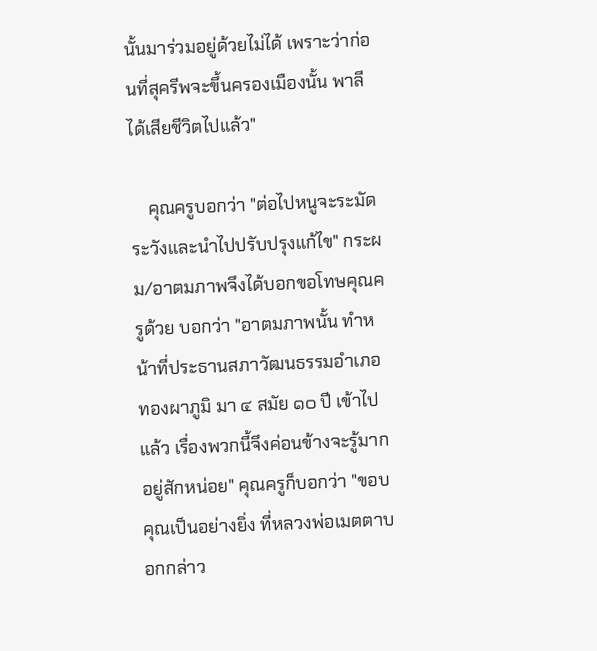นั้นมาร่วมอยู่ด้วยไม่ได้ เพราะว่าก่อนที่สุครีพจะขึ้นครองเมืองนั้น พาลีได้เสียชีวิตไปแล้ว"

    คุณครูบอกว่า "ต่อไปหนูจะระมัดระวังและนำไปปรับปรุงแก้ไข" กระผม/อาตมภาพจึงได้บอกขอโทษคุณครูด้วย บอกว่า "อาตมภาพนั้น ทำหน้าที่ประธานสภาวัฒนธรรมอำเภอทองผาภูมิ มา ๔ สมัย ๑๐ ปี เข้าไปแล้ว เรื่องพวกนี้จึงค่อนข้างจะรู้มากอยู่สักหน่อย" คุณครูก็บอกว่า "ขอบคุณเป็นอย่างยิ่ง ที่หลวงพ่อเมตตาบอกกล่าว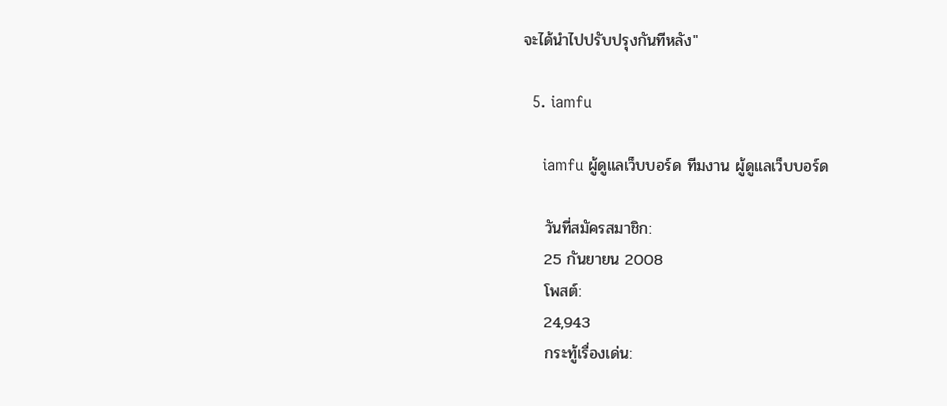จะได้นำไปปรับปรุงกันทีหลัง"

  5. iamfu

    iamfu ผู้ดูแลเว็บบอร์ด ทีมงาน ผู้ดูแลเว็บบอร์ด

    วันที่สมัครสมาชิก:
    25 กันยายน 2008
    โพสต์:
    24,943
    กระทู้เรื่องเด่น: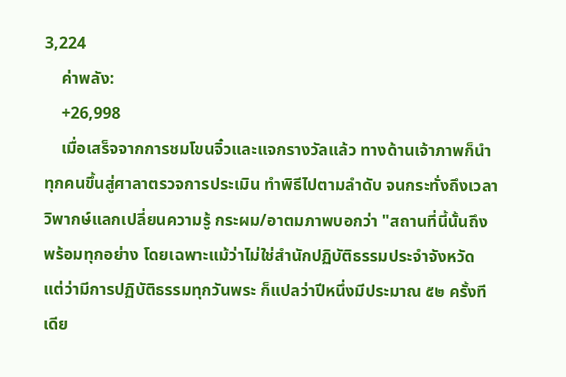3,224
    ค่าพลัง:
    +26,998
    เมื่อเสร็จจากการชมโขนจิ๋วและแจกรางวัลแล้ว ทางด้านเจ้าภาพก็นำทุกคนขึ้นสู่ศาลาตรวจการประเมิน ทำพิธีไปตามลำดับ จนกระทั่งถึงเวลาวิพากษ์แลกเปลี่ยนความรู้ กระผม/อาตมภาพบอกว่า "สถานที่นี้นั้นถึงพร้อมทุกอย่าง โดยเฉพาะแม้ว่าไม่ใช่สำนักปฏิบัติธรรมประจำจังหวัด แต่ว่ามีการปฏิบัติธรรมทุกวันพระ ก็แปลว่าปีหนึ่งมีประมาณ ๕๒ ครั้งทีเดีย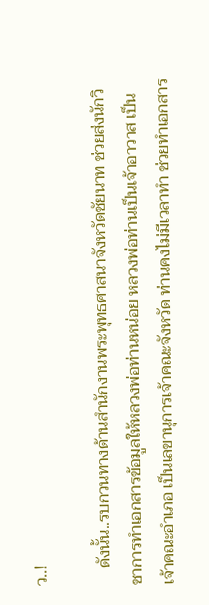ว..!

    ดังนั้น..รบกวนทางด้านสำนักงานพระพุทธศาสนาจังหวัดชัยนาท ช่วยส่งนักวิชาการทำเอกสารข้อมูลให้หลวงพ่อท่านหน่อย หลวงพ่อท่านเป็นเจ้าอาวาส เป็นเจ้าคณะอำเภอ เป็นเลขานุการเจ้าคณะจังหวัด ท่านคงไม่มีเวลาทำ ช่วยทำเอกสาร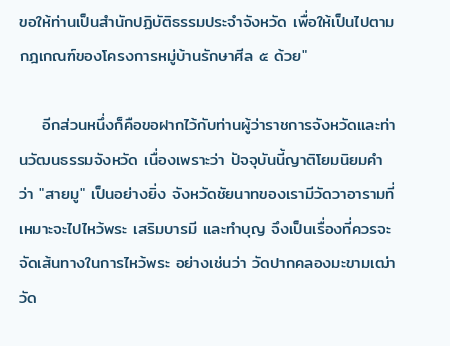ขอให้ท่านเป็นสำนักปฏิบัติธรรมประจำจังหวัด เพื่อให้เป็นไปตามกฎเกณฑ์ของโครงการหมู่บ้านรักษาศีล ๕ ด้วย"

    อีกส่วนหนึ่งก็คือขอฝากไว้กับท่านผู้ว่าราชการจังหวัดและท่านวัฒนธรรมจังหวัด เนื่องเพราะว่า ปัจจุบันนี้ญาติโยมนิยมคำว่า "สายมู" เป็นอย่างยิ่ง จังหวัดชัยนาทของเรามีวัดวาอารามที่เหมาะจะไปไหว้พระ เสริมบารมี และทำบุญ จึงเป็นเรื่องที่ควรจะจัดเส้นทางในการไหว้พระ อย่างเช่นว่า วัดปากคลองมะขามเฒ่า วัด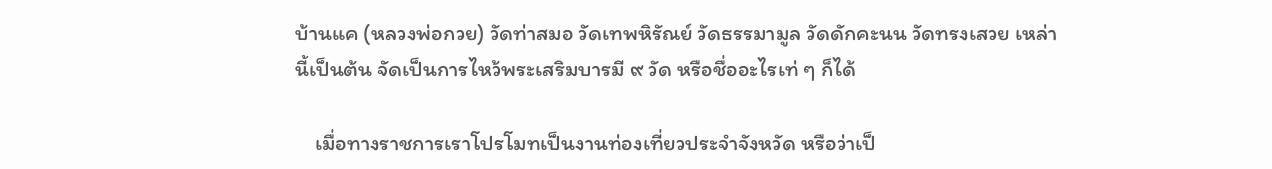บ้านแค (หลวงพ่อกวย) วัดท่าสมอ วัดเทพหิรัณย์ วัดธรรมามูล วัดดักคะนน วัดทรงเสวย เหล่านี้เป็นต้น จัดเป็นการไหว้พระเสริมบารมี ๙ วัด หรือชื่ออะไรเท่ ๆ ก็ได้

    เมื่อทางราชการเราโปรโมทเป็นงานท่องเที่ยวประจำจังหวัด หรือว่าเป็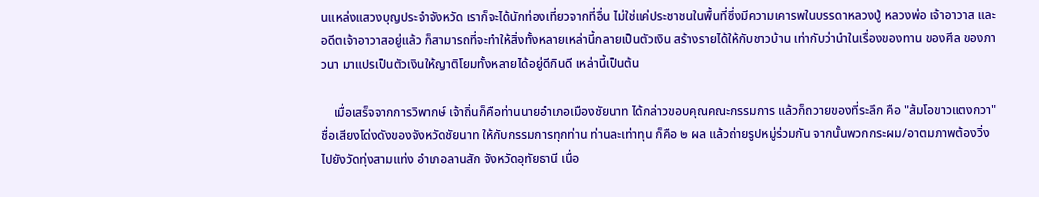นแหล่งแสวงบุญประจำจังหวัด เราก็จะได้นักท่องเที่ยวจากที่อื่น ไม่ใช่แค่ประชาชนในพื้นที่ซึ่งมีความเคารพในบรรดาหลวงปู่ หลวงพ่อ เจ้าอาวาส และอดีตเจ้าอาวาสอยู่แล้ว ก็สามารถที่จะทำให้สิ่งทั้งหลายเหล่านี้กลายเป็นตัวเงิน สร้างรายได้ให้กับชาวบ้าน เท่ากับว่านำในเรื่องของทาน ของศีล ของภาวนา มาแปรเป็นตัวเงินให้ญาติโยมทั้งหลายได้อยู่ดีกินดี เหล่านี้เป็นต้น

    เมื่อเสร็จจากการวิพากษ์ เจ้าถิ่นก็คือท่านนายอำเภอเมืองชัยนาท ได้กล่าวขอบคุณคณะกรรมการ แล้วก็ถวายของที่ระลึก คือ "ส้มโอขาวแตงกวา" ชื่อเสียงโด่งดังของจังหวัดชัยนาท ให้กับกรรมการทุกท่าน ท่านละเท่าทุน ก็คือ ๒ ผล แล้วถ่ายรูปหมู่ร่วมกัน จากนั้นพวกกระผม/อาตมภาพต้องวิ่งไปยังวัดทุ่งสามแท่ง อำเภอลานสัก จังหวัดอุทัยธานี เนื่อ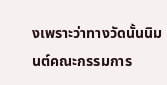งเพราะว่าทางวัดนั้นนิมนต์คณะกรรมการ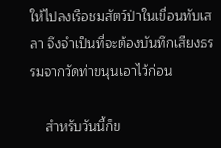ให้ไปลงเรือชมสัตว์ป่าในเขื่อนทับเสลา จึงจำเป็นที่จะต้องบันทึกเสียงธรรมจากวัดท่าขนุนเอาไว้ก่อน

    สำหรับวันนี้ก็ข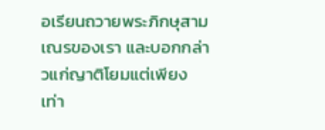อเรียนถวายพระภิกษุสามเณรของเรา และบอกกล่าวแก่ญาติโยมแต่เพียงเท่า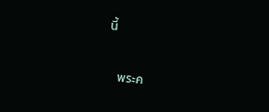นี้

    พระค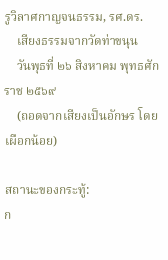รูวิลาศกาญจนธรรม, รศ.ดร.
    เสียงธรรมจากวัดท่าขนุน
    วันพุธที่ ๒๖ สิงหาคม พุทธศักราช ๒๕๖๙
    (ถอดจากเสียงเป็นอักษร โดย เผือกน้อย)

สถานะของกระทู้:
ก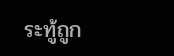ระทู้ถูก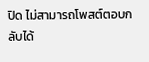ปิด ไม่สามารถโพสต์ตอบกลับได้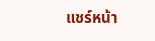แชร์หน้า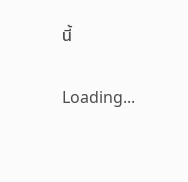นี้

Loading...